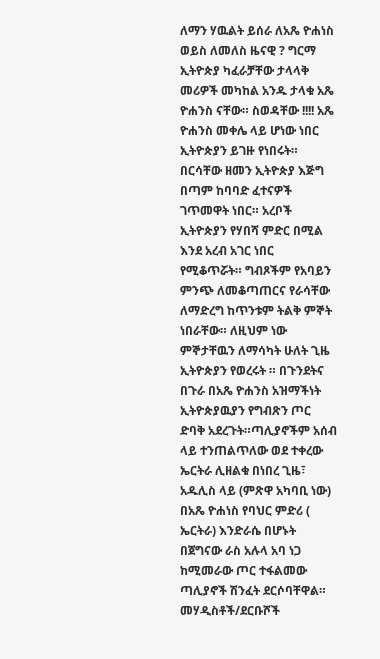ለማን ሃዉልት ይሰራ ለአጼ ዮሐነስ ወይስ ለመለስ ዜናዊ ? ግርማ
ኢትዮጵያ ካፈራቻቸው ታላላቅ መሪዎች መካከል አንዱ ታላቁ አጼ ዮሐንስ ናቸው። ስወዳቸው !!!! አጼ ዮሐንስ መቀሌ ላይ ሆነው ነበር ኢትዮጵያን ይገዙ የነበሩት። በርሳቸው ዘመን ኢትዮጵያ እጅግ በጣም ከባባድ ፈተናዎች ገጥመዋት ነበር። አረቦች ኢትዮጵያን የሃበሻ ምድር በሚል እንደ አረብ አገር ነበር የሚቆጥሯት። ግብጾችም የአባይን ምንጭ ለመቆጣጠርና የራሳቸው ለማድረግ ከጥንቱም ትልቅ ምኞት ነበራቸው። ለዚህም ነው ምኞታቸዉን ለማሳካት ሁለት ጊዜ ኢትዮጵያን የወረሩት ። በጉንደትና በጉራ በአጼ ዮሐንስ አዝማችነት ኢትዮጵያዉያን የግብጽን ጦር ድባቅ አደረጉት።ጣሊያኖችም አሰብ ላይ ተንጠልጥለው ወደ ተቀረው ኤርትራ ሊዘልቁ በነበረ ጊዜ፣ አዱሊስ ላይ (ምጽዋ አካባቢ ነው) በአጼ ዮሐነስ የባህር ምድሪ ( ኤርትራ) እንድራሴ በሆኑት በጀግናው ራስ አሉላ አባ ነጋ ከሚመራው ጦር ተፋልመው ጣሊያኖች ሽንፈት ደርሶባቸዋል።
መሃዲስቶች/ደርቡሾች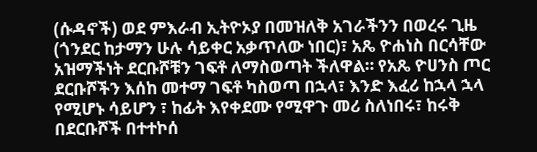(ሱዳኖች) ወደ ምእራብ ኢትዮኦያ በመዝለቅ አገራችንን በወረሩ ጊዜ (ጎንደር ከታማን ሁሉ ሳይቀር አቃጥለው ነበር)፣ አጼ ዮሐነስ በርሳቸው አዝማችነት ደርቡሾቹን ገፍቶ ለማስወጣት ችለዋል። የአጼ ዮሀንስ ጦር ደርቡሾችን እሰከ መተማ ገፍቶ ካስወጣ በኋላ፣ እንድ እፈሪ ከኋላ ኋላ የሚሆኑ ሳይሆን ፣ ከፊት እየቀደሙ የሚዋጉ መሪ ስለነበሩ፣ ከሩቅ በደርቡሾች በተተኮሰ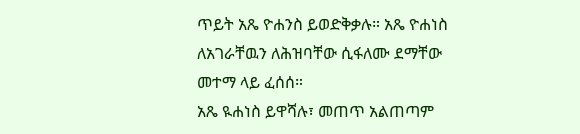ጥይት አጼ ዮሐንስ ይወድቅቃሉ። አጼ ዮሐነስ ለአገራቸዉን ለሕዝባቸው ሲፋለሙ ደማቸው መተማ ላይ ፈሰሰ።
አጼ ዪሐነስ ይዋሻሉ፣ መጠጥ አልጠጣም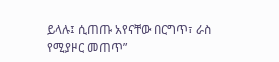ይላሉ፤ ሲጠጡ አየናቸው በርግጥ፣ ራስ የሚያዞር መጠጥ”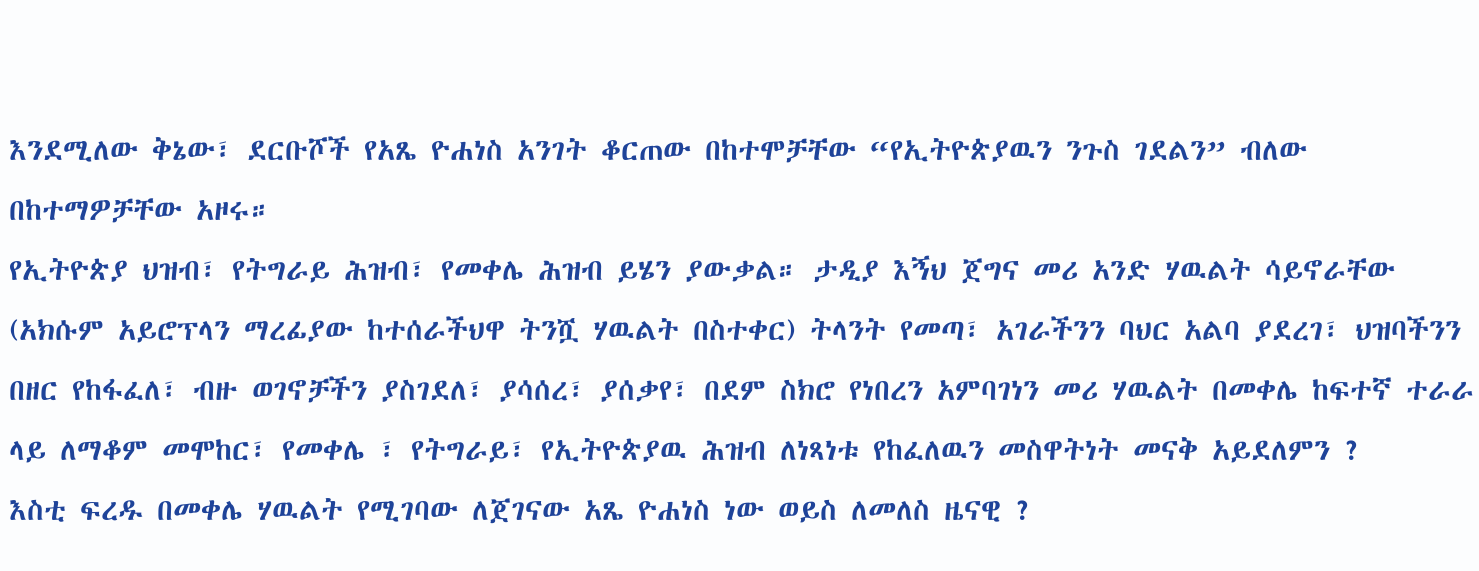እንደሚለው ቅኔው፣ ደርቡሾች የአጼ ዮሐነስ አንገት ቆርጠው በከተሞቻቸው “የኢትዮጵያዉን ንጉስ ገደልን” ብለው በከተማዎቻቸው አዞሩ።
የኢትዮጵያ ህዝብ፣ የትግራይ ሕዝብ፣ የመቀሌ ሕዝብ ይሄን ያውቃል። ታዲያ እኝህ ጀግና መሪ አንድ ሃዉልት ሳይኖራቸው (አክሱም አይሮፕላን ማረፊያው ከተሰራችህዋ ትንሿ ሃዉልት በስተቀር) ትላንት የመጣ፣ አገራችንን ባህር አልባ ያደረገ፣ ህዝባችንን በዘር የከፋፈለ፣ ብዙ ወገኖቻችን ያስገደለ፣ ያሳሰረ፣ ያሰቃየ፣ በደም ስክሮ የነበረን አምባገነን መሪ ሃዉልት በመቀሌ ከፍተኛ ተራራ ላይ ለማቆም መሞከር፣ የመቀሌ ፣ የትግራይ፣ የኢትዮጵያዉ ሕዝብ ለነጻነቱ የከፈለዉን መስዋትነት መናቅ አይደለምን ?
እስቲ ፍረዱ በመቀሌ ሃዉልት የሚገባው ለጀገናው አጼ ዮሐነስ ነው ወይስ ለመለስ ዜናዊ ?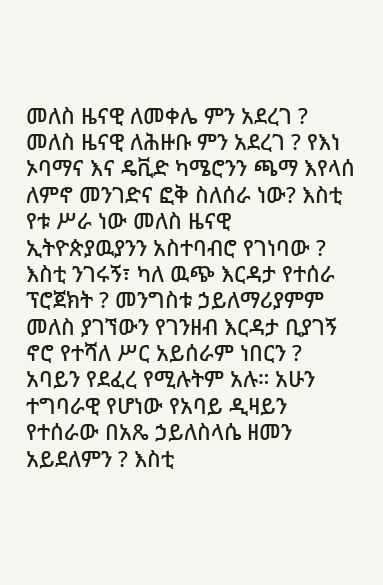መለስ ዜናዊ ለመቀሌ ምን አደረገ ? መለስ ዜናዊ ለሕዙቡ ምን አደረገ ? የእነ ኦባማና እና ዴቪድ ካሜሮንን ጫማ እየላሰ ለምኖ መንገድና ፎቅ ስለሰራ ነው? እስቲ የቱ ሥራ ነው መለስ ዜናዊ ኢትዮጵያዉያንን አስተባብሮ የገነባው ? እስቲ ንገሩኝ፣ ካለ ዉጭ እርዳታ የተሰራ ፕሮጀክት ? መንግስቱ ኃይለማሪያምም መለስ ያገኘውን የገንዘብ እርዳታ ቢያገኝ ኖሮ የተሻለ ሥር አይሰራም ነበርን ? አባይን የደፈረ የሚሉትም አሉ። አሁን ተግባራዊ የሆነው የአባይ ዲዛይን የተሰራው በአጼ ኃይለስላሴ ዘመን አይደለምን ? እስቲ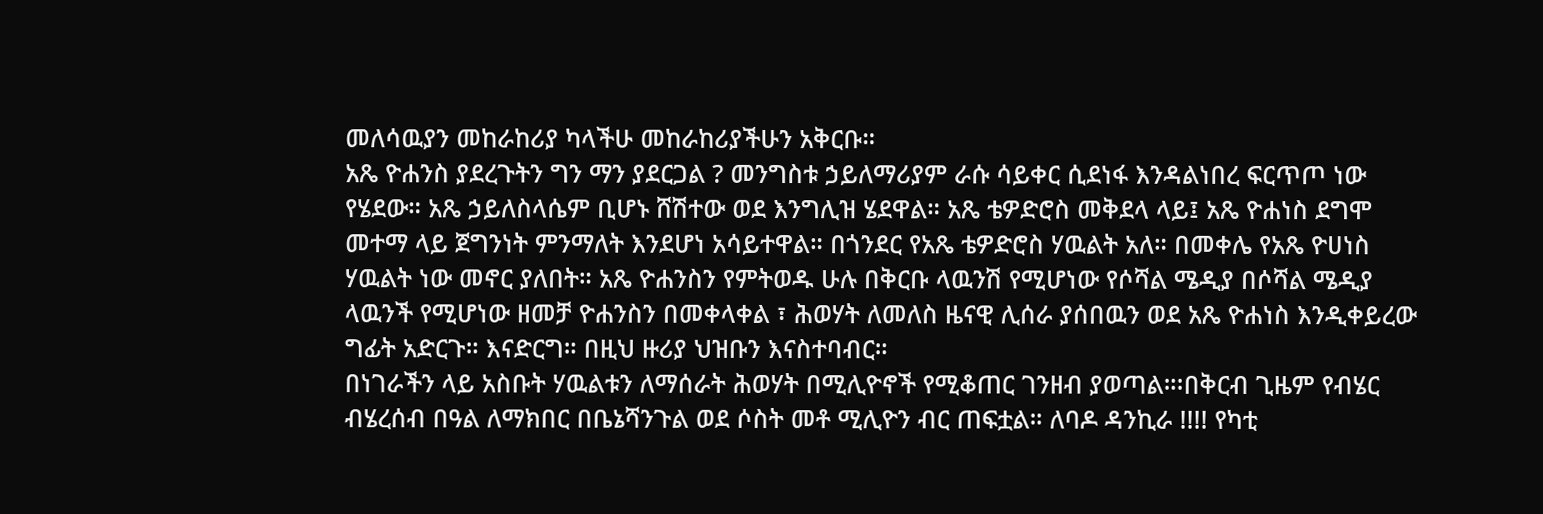መለሳዉያን መከራከሪያ ካላችሁ መከራከሪያችሁን አቅርቡ።
አጼ ዮሐንስ ያደረጉትን ግን ማን ያደርጋል ? መንግስቱ ኃይለማሪያም ራሱ ሳይቀር ሲደነፋ እንዳልነበረ ፍርጥጦ ነው የሄደው። አጼ ኃይለስላሴም ቢሆኑ ሸሽተው ወደ እንግሊዝ ሄደዋል። አጼ ቴዎድሮስ መቅደላ ላይ፤ አጼ ዮሐነስ ደግሞ መተማ ላይ ጀግንነት ምንማለት እንደሆነ አሳይተዋል። በጎንደር የአጼ ቴዎድሮስ ሃዉልት አለ። በመቀሌ የአጼ ዮሀነስ ሃዉልት ነው መኖር ያለበት። አጼ ዮሐንስን የምትወዱ ሁሉ በቅርቡ ላዉንሽ የሚሆነው የሶሻል ሜዲያ በሶሻል ሜዲያ ላዉንች የሚሆነው ዘመቻ ዮሐንስን በመቀላቀል ፣ ሕወሃት ለመለስ ዜናዊ ሊሰራ ያሰበዉን ወደ አጼ ዮሐነስ እንዲቀይረው ግፊት አድርጉ። እናድርግ። በዚህ ዙሪያ ህዝቡን እናስተባብር።
በነገራችን ላይ አስቡት ሃዉልቱን ለማሰራት ሕወሃት በሚሊዮኖች የሚቆጠር ገንዘብ ያወጣል።፡በቅርብ ጊዜም የብሄር ብሄረሰብ በዓል ለማክበር በቤኔሻንጉል ወደ ሶስት መቶ ሚሊዮን ብር ጠፍቷል። ለባዶ ዳንኪራ !!!! የካቲ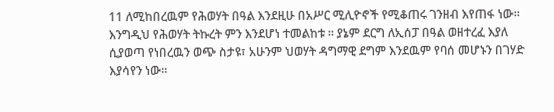11 ለሚከበረዉም የሕወሃት በዓል እንደዚሁ በአሥር ሚሊዮኖች የሚቆጠሩ ገንዘብ እየጠፋ ነው። እንግዲህ የሕወሃት ትኩረት ምን እንደሆነ ተመልከቱ ። ያኔም ደርግ ለኢሰፓ በዓል ወዘተረፈ እያለ ሲያወጣ የነበረዉን ወጭ ስታዩ፣ አሁንም ህወሃት ዳግማዊ ደግም እንደዉም የባሰ መሆኑን በገሃድ እያሳየን ነው።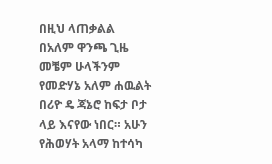በዚህ ላጠቃልል በአለም ዋንጫ ጊዜ መቼም ሁላችንም የመድሃኔ አለም ሐዉልት በሪዮ ዴ ጃኔሮ ከፍታ ቦታ ላይ እናየው ነበር። አሁን የሕወሃት አላማ ከተሳካ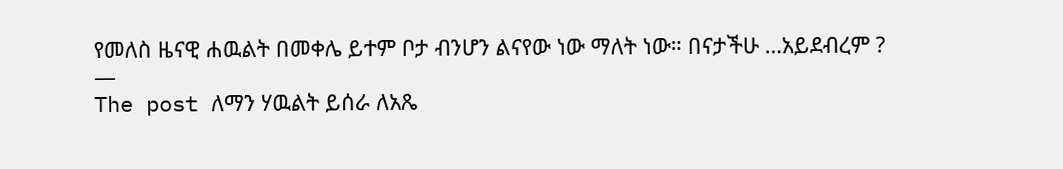የመለስ ዜናዊ ሐዉልት በመቀሌ ይተም ቦታ ብንሆን ልናየው ነው ማለት ነው። በናታችሁ …አይደብረም ?
—
The post ለማን ሃዉልት ይሰራ ለአጼ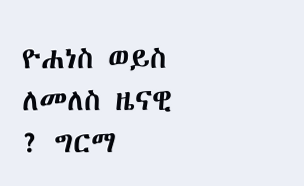ዮሐነስ ወይስ ለመለስ ዜናዊ ? ግርማ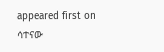appeared first on ሳተናው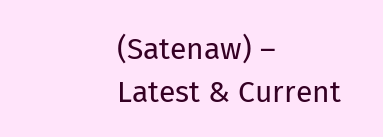(Satenaw) – Latest & Current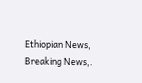Ethiopian News, Breaking News,.